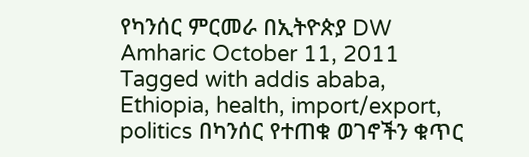የካንሰር ምርመራ በኢትዮጵያ DW Amharic October 11, 2011 Tagged with addis ababa, Ethiopia, health, import/export, politics በካንሰር የተጠቁ ወገኖችን ቁጥር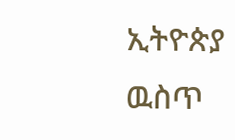ኢትዮጵያ ዉስጥ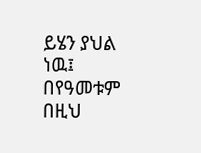ይሄን ያህል ነዉ፤ በየዓመቱም በዚህ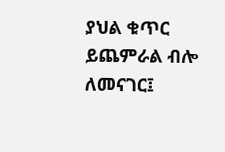ያህል ቁጥር ይጨምራል ብሎ ለመናገር፤